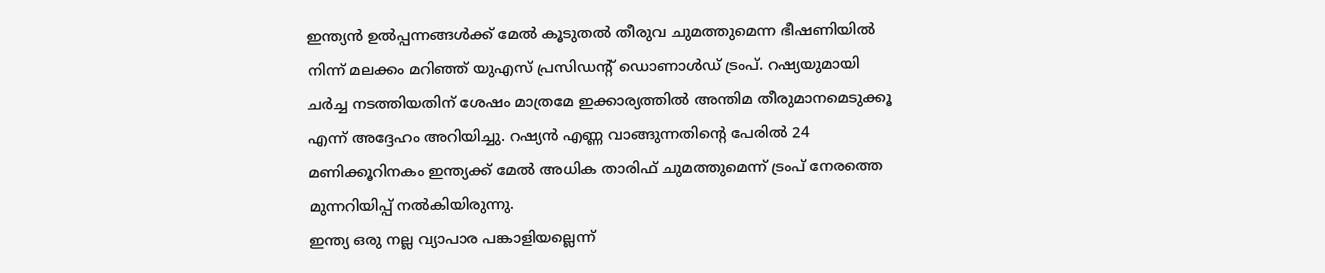ഇന്ത്യൻ ഉൽപ്പന്നങ്ങൾക്ക് മേൽ കൂടുതൽ തീരുവ ചുമത്തുമെന്ന ഭീഷണിയിൽ നിന്ന് മലക്കം മറിഞ്ഞ് യുഎസ് പ്രസിഡന്റ് ഡൊണാൾഡ് ട്രംപ്. റഷ്യയുമായി ചർച്ച നടത്തിയതിന് ശേഷം മാത്രമേ ഇക്കാര്യത്തിൽ അന്തിമ തീരുമാനമെടുക്കൂ എന്ന് അദ്ദേഹം അറിയിച്ചു. റഷ്യൻ എണ്ണ വാങ്ങുന്നതിന്റെ പേരിൽ 24 മണിക്കൂറിനകം ഇന്ത്യക്ക് മേൽ അധിക താരിഫ് ചുമത്തുമെന്ന് ട്രംപ് നേരത്തെ മുന്നറിയിപ്പ് നൽകിയിരുന്നു.
ഇന്ത്യ ഒരു നല്ല വ്യാപാര പങ്കാളിയല്ലെന്ന്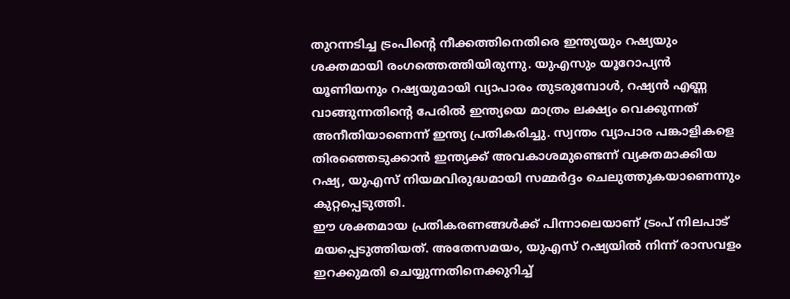തുറന്നടിച്ച ട്രംപിന്റെ നീക്കത്തിനെതിരെ ഇന്ത്യയും റഷ്യയും ശക്തമായി രംഗത്തെത്തിയിരുന്നു. യുഎസും യൂറോപ്യൻ യൂണിയനും റഷ്യയുമായി വ്യാപാരം തുടരുമ്പോൾ, റഷ്യൻ എണ്ണ വാങ്ങുന്നതിന്റെ പേരിൽ ഇന്ത്യയെ മാത്രം ലക്ഷ്യം വെക്കുന്നത് അനീതിയാണെന്ന് ഇന്ത്യ പ്രതികരിച്ചു. സ്വന്തം വ്യാപാര പങ്കാളികളെ തിരഞ്ഞെടുക്കാൻ ഇന്ത്യക്ക് അവകാശമുണ്ടെന്ന് വ്യക്തമാക്കിയ റഷ്യ, യുഎസ് നിയമവിരുദ്ധമായി സമ്മർദ്ദം ചെലുത്തുകയാണെന്നും കുറ്റപ്പെടുത്തി.
ഈ ശക്തമായ പ്രതികരണങ്ങൾക്ക് പിന്നാലെയാണ് ട്രംപ് നിലപാട് മയപ്പെടുത്തിയത്. അതേസമയം, യുഎസ് റഷ്യയിൽ നിന്ന് രാസവളം ഇറക്കുമതി ചെയ്യുന്നതിനെക്കുറിച്ച്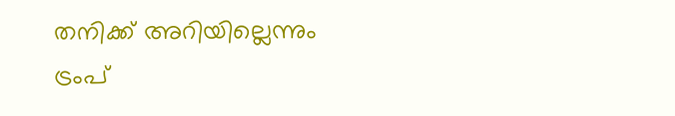തനിക്ക് അറിയില്ലെന്നും ട്രംപ്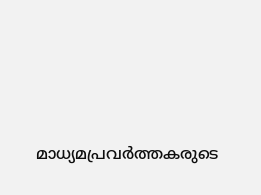മാധ്യമപ്രവർത്തകരുടെ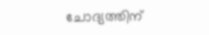ചോദ്യത്തിന്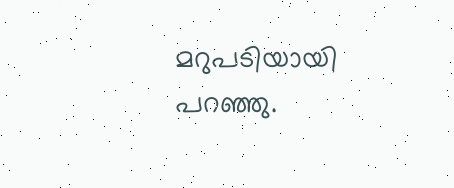മറുപടിയായി പറഞ്ഞു.